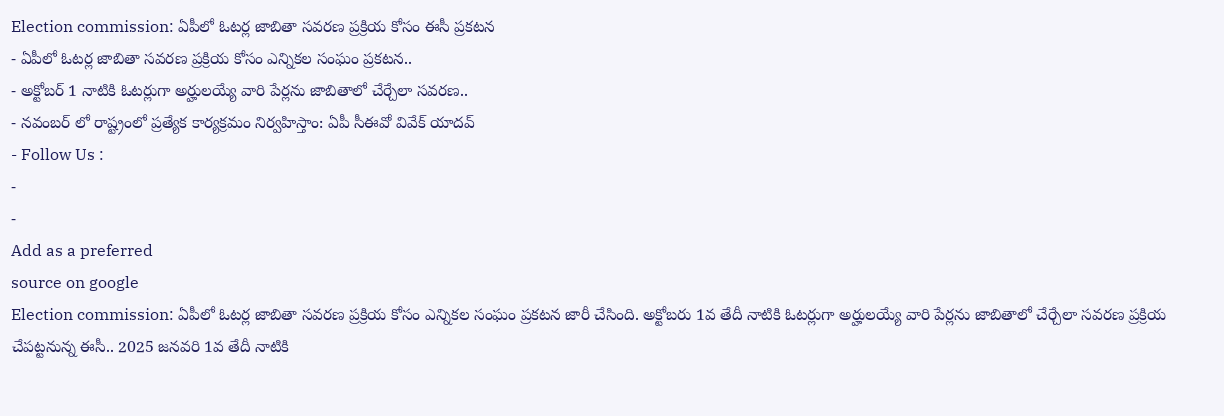Election commission: ఏపీలో ఓటర్ల జాబితా సవరణ ప్రక్రియ కోసం ఈసీ ప్రకటన
- ఏపీలో ఓటర్ల జాబితా సవరణ ప్రక్రియ కోసం ఎన్నికల సంఘం ప్రకటన..
- అక్టోబర్ 1 నాటికి ఓటర్లుగా అర్హులయ్యే వారి పేర్లను జాబితాలో చేర్చేలా సవరణ..
- నవంబర్ లో రాష్ట్రంలో ప్రత్యేక కార్యక్రమం నిర్వహిస్తాం: ఏపీ సీఈవో వివేక్ యాదవ్
- Follow Us :
-
-
Add as a preferred
source on google
Election commission: ఏపీలో ఓటర్ల జాబితా సవరణ ప్రక్రియ కోసం ఎన్నికల సంఘం ప్రకటన జారీ చేసింది. అక్టోబరు 1వ తేదీ నాటికి ఓటర్లుగా అర్హులయ్యే వారి పేర్లను జాబితాలో చేర్చేలా సవరణ ప్రక్రియ చేపట్టనున్న ఈసీ.. 2025 జనవరి 1వ తేదీ నాటికి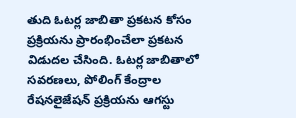తుది ఓటర్ల జాబితా ప్రకటన కోసం ప్రక్రియను ప్రారంభించేలా ప్రకటన విడుదల చేసింది. ఓటర్ల జాబితాలో సవరణలు, పోలింగ్ కేంద్రాల రేషనలైజేషన్ ప్రక్రియను ఆగస్టు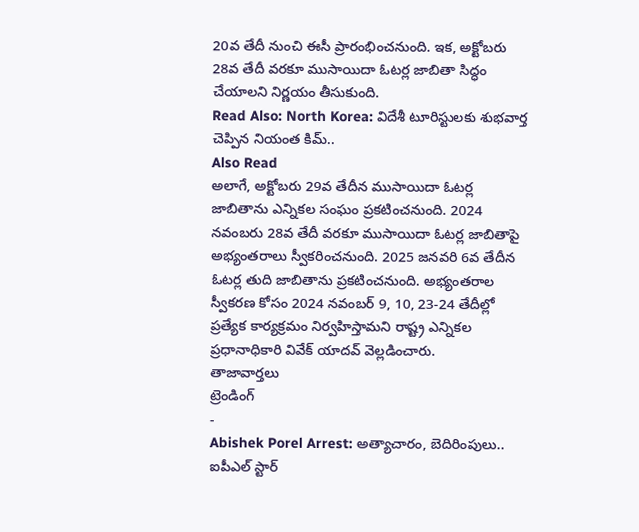20వ తేదీ నుంచి ఈసీ ప్రారంభించనుంది. ఇక, అక్టోబరు 28వ తేదీ వరకూ ముసాయిదా ఓటర్ల జాబితా సిద్ధం చేయాలని నిర్ణయం తీసుకుంది.
Read Also: North Korea: విదేశీ టూరిస్టులకు శుభవార్త చెప్పిన నియంత కిమ్..
Also Read
అలాగే, అక్టోబరు 29వ తేదీన ముసాయిదా ఓటర్ల జాబితాను ఎన్నికల సంఘం ప్రకటించనుంది. 2024 నవంబరు 28వ తేదీ వరకూ ముసాయిదా ఓటర్ల జాబితాపై అభ్యంతరాలు స్వీకరించనుంది. 2025 జనవరి 6వ తేదీన ఓటర్ల తుది జాబితాను ప్రకటించనుంది. అభ్యంతరాల స్వీకరణ కోసం 2024 నవంబర్ 9, 10, 23-24 తేదీల్లో ప్రత్యేక కార్యక్రమం నిర్వహిస్తామని రాష్ట్ర ఎన్నికల ప్రధానాధికారి వివేక్ యాదవ్ వెల్లడించారు.
తాజావార్తలు
ట్రెండింగ్
-
Abishek Porel Arrest: అత్యాచారం, బెదిరింపులు.. ఐపీఎల్ స్టార్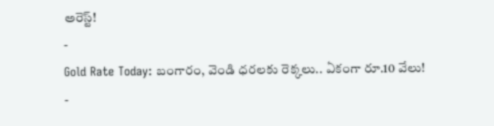అరెస్ట్!
-
Gold Rate Today: బంగారం, వెండి ధరలకు రెక్కలు.. ఏకంగా రూ.10 వేలు!
-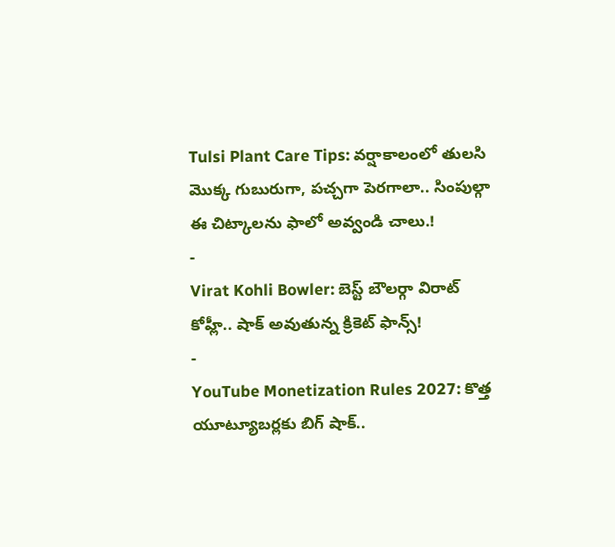Tulsi Plant Care Tips: వర్షాకాలంలో తులసి మొక్క గుబురుగా, పచ్చగా పెరగాలా.. సింపుల్గా ఈ చిట్కాలను ఫాలో అవ్వండి చాలు.!
-
Virat Kohli Bowler: బెస్ట్ బౌలర్గా విరాట్ కోహ్లీ.. షాక్ అవుతున్న క్రికెట్ ఫాన్స్!
-
YouTube Monetization Rules 2027: కొత్త యూట్యూబర్లకు బిగ్ షాక్..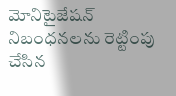మోనిటైజేషన్ నిబంధనలను రెట్టింపు చేసిన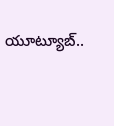యూట్యూబ్..